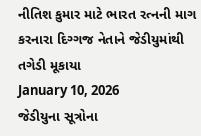નીતિશ કુમાર માટે ભારત રત્નની માગ કરનારા દિગ્ગજ નેતાને જેડીયુમાંથી તગેડી મૂકાયા
January 10, 2026
જેડીયુના સૂત્રોના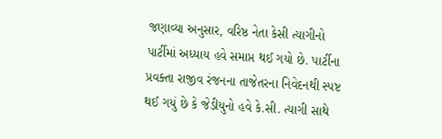જણાવ્યા અનુસાર, વરિષ્ઠ નેતા કેસી ત્યાગીનો પાર્ટીમાં અધ્યાય હવે સમાપ્ત થઈ ગયો છે. પાર્ટીના પ્રવક્તા રાજીવ રંજનના તાજેતરના નિવેદનથી સ્પષ્ટ થઈ ગયું છે કે જેડીયુનો હવે કે.સી. ત્યાગી સાથે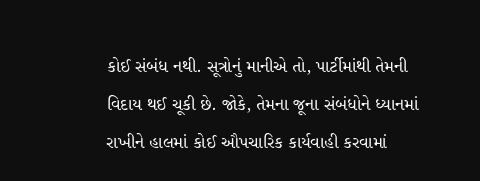કોઈ સંબંધ નથી. સૂત્રોનું માનીએ તો, પાર્ટીમાંથી તેમની વિદાય થઈ ચૂકી છે. જોકે, તેમના જૂના સંબંધોને ધ્યાનમાં રાખીને હાલમાં કોઈ ઔપચારિક કાર્યવાહી કરવામાં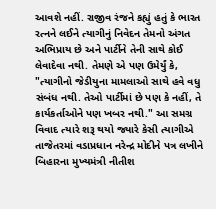આવશે નહીં. રાજીવ રંજને કહ્યું હતું કે ભારત રત્નને લઈને ત્યાગીનું નિવેદન તેમનો અંગત અભિપ્રાય છે અને પાર્ટીને તેની સાથે કોઈ લેવાદેવા નથી. તેમણે એ પણ ઉમેર્યું કે, "ત્યાગીનો જેડીયુના મામલાઓ સાથે હવે વધુ સંબંધ નથી. તેઓ પાર્ટીમાં છે પણ કે નહીં, તે કાર્યકર્તાઓને પણ ખબર નથી." આ સમગ્ર વિવાદ ત્યારે શરૂ થયો જ્યારે કેસી ત્યાગીએ તાજેતરમાં વડાપ્રધાન નરેન્દ્ર મોદીને પત્ર લખીને બિહારના મુખ્યમંત્રી નીતીશ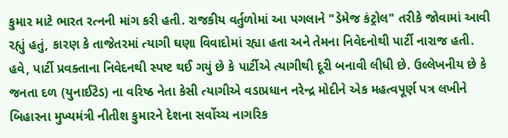કુમાર માટે ભારત રત્નની માંગ કરી હતી. રાજકીય વર્તુળોમાં આ પગલાને "ડેમેજ કંટ્રોલ" તરીકે જોવામાં આવી રહ્યું હતું, કારણ કે તાજેતરમાં ત્યાગી ઘણા વિવાદોમાં રહ્યા હતા અને તેમના નિવેદનોથી પાર્ટી નારાજ હતી. હવે, પાર્ટી પ્રવક્તાના નિવેદનથી સ્પષ્ટ થઈ ગયું છે કે પાર્ટીએ ત્યાગીથી દૂરી બનાવી લીધી છે. ઉલ્લેખનીય છે કે જનતા દળ (યુનાઈટેડ) ના વરિષ્ઠ નેતા કેસી ત્યાગીએ વડાપ્રધાન નરેન્દ્ર મોદીને એક મહત્વપૂર્ણ પત્ર લખીને બિહારના મુખ્યમંત્રી નીતીશ કુમારને દેશના સર્વોચ્ચ નાગરિક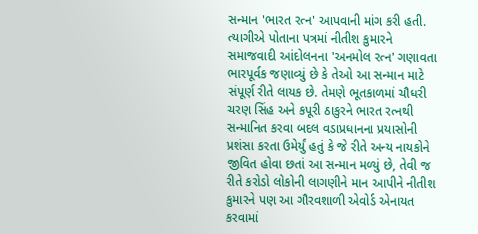સન્માન 'ભારત રત્ન' આપવાની માંગ કરી હતી. ત્યાગીએ પોતાના પત્રમાં નીતીશ કુમારને સમાજવાદી આંદોલનના 'અનમોલ રત્ન' ગણાવતા ભારપૂર્વક જણાવ્યું છે કે તેઓ આ સન્માન માટે સંપૂર્ણ રીતે લાયક છે. તેમણે ભૂતકાળમાં ચૌધરી ચરણ સિંહ અને કપૂરી ઠાકુરને ભારત રત્નથી સન્માનિત કરવા બદલ વડાપ્રધાનના પ્રયાસોની પ્રશંસા કરતા ઉમેર્યું હતું કે જે રીતે અન્ય નાયકોને જીવિત હોવા છતાં આ સન્માન મળ્યું છે, તેવી જ રીતે કરોડો લોકોની લાગણીને માન આપીને નીતીશ કુમારને પણ આ ગૌરવશાળી એવોર્ડ એનાયત કરવામાં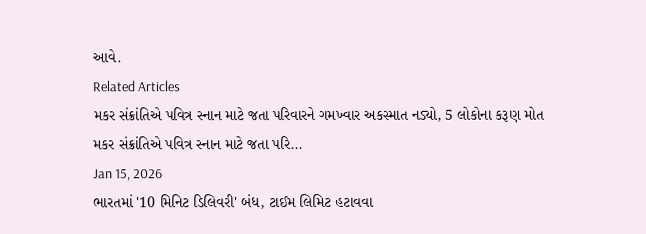આવે.
Related Articles
મકર સંક્રાંતિએ પવિત્ર સ્નાન માટે જતા પરિવારને ગમખ્વાર અકસ્માત નડ્યો, 5 લોકોના કરૂણ મોત
મકર સંક્રાંતિએ પવિત્ર સ્નાન માટે જતા પરિ...
Jan 15, 2026
ભારતમાં '10 મિનિટ ડિલિવરી' બંધ, ટાઈમ લિમિટ હટાવવા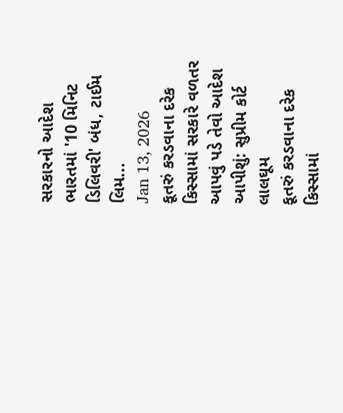સરકારનો આદેશ
ભારતમાં '10 મિનિટ ડિલિવરી' બંધ, ટાઈમ લિમ...
Jan 13, 2026
કૂતરું કરડવાના દરેક કિસ્સામાં સરકારે વળતર આપવું પડે તેવો આદેશ આપીશું: સુપ્રીમ કોર્ટ લાલઘૂમ
કૂતરું કરડવાના દરેક કિસ્સામાં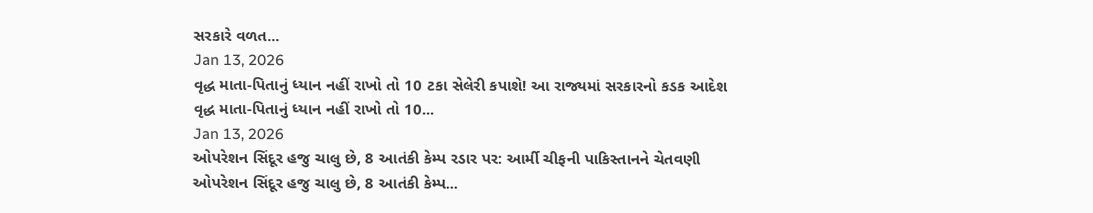સરકારે વળત...
Jan 13, 2026
વૃદ્ધ માતા-પિતાનું ધ્યાન નહીં રાખો તો 10 ટકા સેલેરી કપાશે! આ રાજ્યમાં સરકારનો કડક આદેશ
વૃદ્ધ માતા-પિતાનું ધ્યાન નહીં રાખો તો 10...
Jan 13, 2026
ઓપરેશન સિંદૂર હજુ ચાલુ છે, 8 આતંકી કેમ્પ રડાર પર: આર્મી ચીફની પાકિસ્તાનને ચેતવણી
ઓપરેશન સિંદૂર હજુ ચાલુ છે, 8 આતંકી કેમ્પ...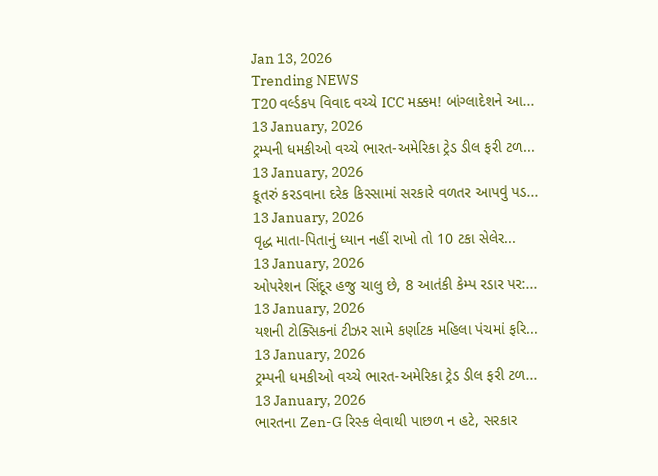Jan 13, 2026
Trending NEWS
T20 વર્લ્ડકપ વિવાદ વચ્ચે ICC મક્કમ! બાંગ્લાદેશને આ...
13 January, 2026
ટ્રમ્પની ધમકીઓ વચ્ચે ભારત-અમેરિકા ટ્રેડ ડીલ ફરી ટળ...
13 January, 2026
કૂતરું કરડવાના દરેક કિસ્સામાં સરકારે વળતર આપવું પડ...
13 January, 2026
વૃદ્ધ માતા-પિતાનું ધ્યાન નહીં રાખો તો 10 ટકા સેલેર...
13 January, 2026
ઓપરેશન સિંદૂર હજુ ચાલુ છે, 8 આતંકી કેમ્પ રડાર પર:...
13 January, 2026
યશની ટોક્સિકનાં ટીઝર સામે કર્ણાટક મહિલા પંચમાં ફરિ...
13 January, 2026
ટ્રમ્પની ધમકીઓ વચ્ચે ભારત-અમેરિકા ટ્રેડ ડીલ ફરી ટળ...
13 January, 2026
ભારતના Zen-G રિસ્ક લેવાથી પાછળ ન હટે, સરકાર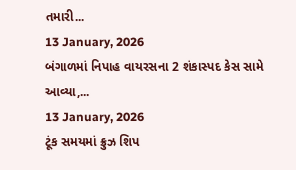તમારી...
13 January, 2026
બંગાળમાં નિપાહ વાયરસના 2 શંકાસ્પદ કેસ સામે આવ્યા,...
13 January, 2026
ટૂંક સમયમાં ક્રુઝ શિપ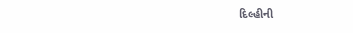દિલ્હીની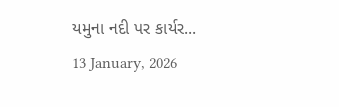યમુના નદી પર કાર્યર...
13 January, 2026